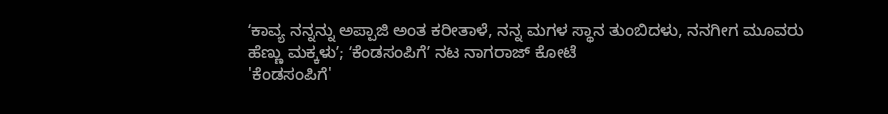ʻಕಾವ್ಯ ನನ್ನನ್ನು ಅಪ್ಪಾಜಿ ಅಂತ ಕರೀತಾಳೆ, ನನ್ನ ಮಗಳ ಸ್ಥಾನ ತುಂಬಿದಳು, ನನಗೀಗ ಮೂವರು ಹೆಣ್ಣು ಮಕ್ಕಳುʼ; ʻಕೆಂಡಸಂಪಿಗೆʼ ನಟ ನಾಗರಾಜ್ ಕೋಟೆ
'ಕೆಂಡಸಂಪಿಗೆ'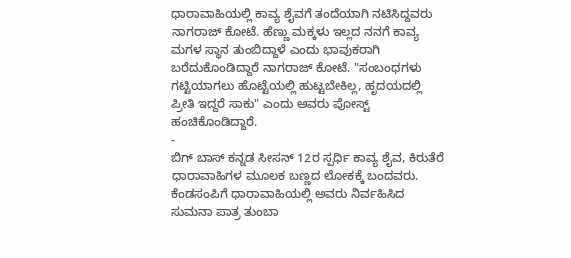ಧಾರಾವಾಹಿಯಲ್ಲಿ ಕಾವ್ಯ ಶೈವಗೆ ತಂದೆಯಾಗಿ ನಟಿಸಿದ್ದವರು ನಾಗರಾಜ್ ಕೋಟೆ. ಹೆಣ್ಣು ಮಕ್ಕಳು ಇಲ್ಲದ ನನಗೆ ಕಾವ್ಯ ಮಗಳ ಸ್ಥಾನ ತುಂಬಿದ್ದಾಳೆ ಎಂದು ಭಾವುಕರಾಗಿ ಬರೆದುಕೊಂಡಿದ್ದಾರೆ ನಾಗರಾಜ್ ಕೋಟೆ. "ಸಂಬಂಧಗಳು ಗಟ್ಟಿಯಾಗಲು ಹೊಟ್ಟೆಯಲ್ಲಿ ಹುಟ್ಟಬೇಕಿಲ್ಲ, ಹೃದಯದಲ್ಲಿ ಪ್ರೀತಿ ಇದ್ದರೆ ಸಾಕು" ಎಂದು ಅವರು ಪೋಸ್ಟ್ ಹಂಚಿಕೊಂಡಿದ್ದಾರೆ.
-
ಬಿಗ್ ಬಾಸ್ ಕನ್ನಡ ಸೀಸನ್ 12ರ ಸ್ಪರ್ಧಿ ಕಾವ್ಯ ಶೈವ, ಕಿರುತೆರೆ ಧಾರಾವಾಹಿಗಳ ಮೂಲಕ ಬಣ್ಣದ ಲೋಕಕ್ಕೆ ಬಂದವರು. ಕೆಂಡಸಂಪಿಗೆ ಧಾರಾವಾಹಿಯಲ್ಲಿ ಅವರು ನಿರ್ವಹಿಸಿದ ಸುಮನಾ ಪಾತ್ರ ತುಂಬಾ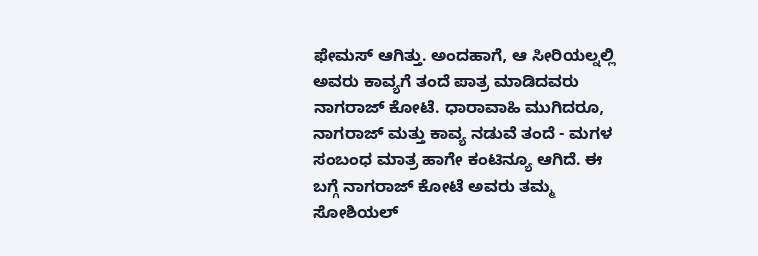ಫೇಮಸ್ ಆಗಿತ್ತು. ಅಂದಹಾಗೆ, ಆ ಸೀರಿಯಲ್ನಲ್ಲಿ ಅವರು ಕಾವ್ಯಗೆ ತಂದೆ ಪಾತ್ರ ಮಾಡಿದವರು ನಾಗರಾಜ್ ಕೋಟೆ. ಧಾರಾವಾಹಿ ಮುಗಿದರೂ, ನಾಗರಾಜ್ ಮತ್ತು ಕಾವ್ಯ ನಡುವೆ ತಂದೆ - ಮಗಳ ಸಂಬಂಧ ಮಾತ್ರ ಹಾಗೇ ಕಂಟಿನ್ಯೂ ಆಗಿದೆ. ಈ ಬಗ್ಗೆ ನಾಗರಾಜ್ ಕೋಟೆ ಅವರು ತಮ್ಮ ಸೋಶಿಯಲ್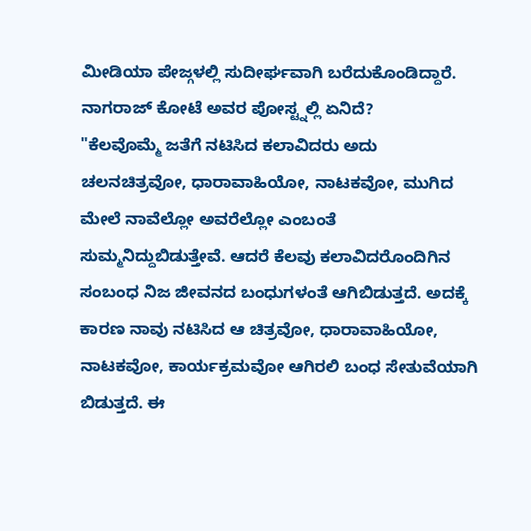ಮೀಡಿಯಾ ಪೇಜ್ಗಳಲ್ಲಿ ಸುದೀರ್ಘವಾಗಿ ಬರೆದುಕೊಂಡಿದ್ದಾರೆ.
ನಾಗರಾಜ್ ಕೋಟೆ ಅವರ ಪೋಸ್ಟ್ನಲ್ಲಿ ಏನಿದೆ?
"ಕೆಲವೊಮ್ಮೆ ಜತೆಗೆ ನಟಿಸಿದ ಕಲಾವಿದರು ಅದು ಚಲನಚಿತ್ರವೋ, ಧಾರಾವಾಹಿಯೋ, ನಾಟಕವೋ, ಮುಗಿದ ಮೇಲೆ ನಾವೆಲ್ಲೋ ಅವರೆಲ್ಲೋ ಎಂಬಂತೆ ಸುಮ್ಮನಿದ್ದುಬಿಡುತ್ತೇವೆ. ಆದರೆ ಕೆಲವು ಕಲಾವಿದರೊಂದಿಗಿನ ಸಂಬಂಧ ನಿಜ ಜೀವನದ ಬಂಧುಗಳಂತೆ ಆಗಿಬಿಡುತ್ತದೆ. ಅದಕ್ಕೆ ಕಾರಣ ನಾವು ನಟಿಸಿದ ಆ ಚಿತ್ರವೋ, ಧಾರಾವಾಹಿಯೋ, ನಾಟಕವೋ, ಕಾರ್ಯಕ್ರಮವೋ ಆಗಿರಲಿ ಬಂಧ ಸೇತುವೆಯಾಗಿ ಬಿಡುತ್ತದೆ. ಈ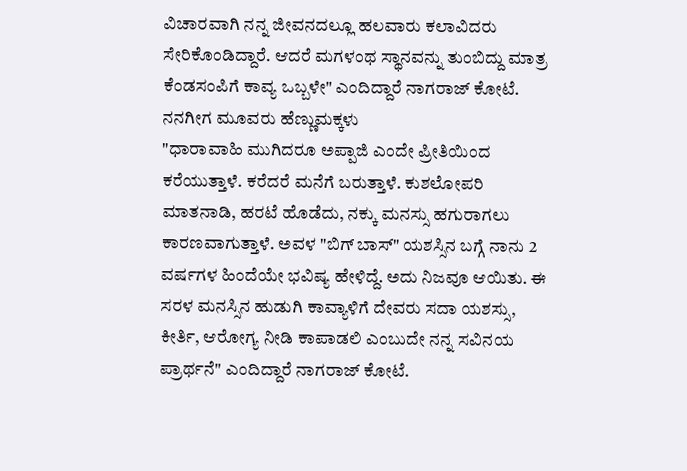ವಿಚಾರವಾಗಿ ನನ್ನ ಜೀವನದಲ್ಲೂ ಹಲವಾರು ಕಲಾವಿದರು ಸೇರಿಕೊಂಡಿದ್ದಾರೆ. ಆದರೆ ಮಗಳಂಥ ಸ್ಥಾನವನ್ನು ತುಂಬಿದ್ದು ಮಾತ್ರ ಕೆಂಡಸಂಪಿಗೆ ಕಾವ್ಯ ಒಬ್ಬಳೇ" ಎಂದಿದ್ದಾರೆ ನಾಗರಾಜ್ ಕೋಟೆ.
ನನಗೀಗ ಮೂವರು ಹೆಣ್ಣುಮಕ್ಕಳು
"ಧಾರಾವಾಹಿ ಮುಗಿದರೂ ಅಪ್ಪಾಜಿ ಎಂದೇ ಪ್ರೀತಿಯಿಂದ ಕರೆಯುತ್ತಾಳೆ. ಕರೆದರೆ ಮನೆಗೆ ಬರುತ್ತಾಳೆ. ಕುಶಲೋಪರಿ ಮಾತನಾಡಿ, ಹರಟೆ ಹೊಡೆದು, ನಕ್ಕು ಮನಸ್ಸು ಹಗುರಾಗಲು ಕಾರಣವಾಗುತ್ತಾಳೆ. ಅವಳ "ಬಿಗ್ ಬಾಸ್" ಯಶಸ್ಸಿನ ಬಗ್ಗೆ ನಾನು 2 ವರ್ಷಗಳ ಹಿಂದೆಯೇ ಭವಿಷ್ಯ ಹೇಳಿದ್ದೆ. ಅದು ನಿಜವೂ ಆಯಿತು. ಈ ಸರಳ ಮನಸ್ಸಿನ ಹುಡುಗಿ ಕಾವ್ಯಾಳಿಗೆ ದೇವರು ಸದಾ ಯಶಸ್ಸು, ಕೀರ್ತಿ, ಆರೋಗ್ಯ ನೀಡಿ ಕಾಪಾಡಲಿ ಎಂಬುದೇ ನನ್ನ ಸವಿನಯ ಪ್ರಾರ್ಥನೆ" ಎಂದಿದ್ದಾರೆ ನಾಗರಾಜ್ ಕೋಟೆ.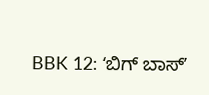BBK 12: ʻಬಿಗ್ ಬಾಸ್ʼ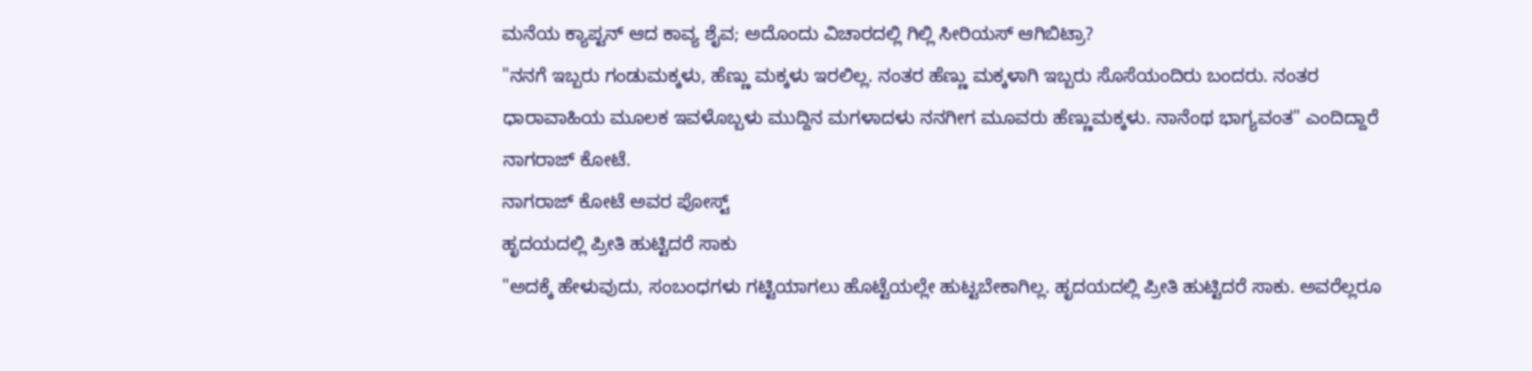ಮನೆಯ ಕ್ಯಾಪ್ಟನ್ ಆದ ಕಾವ್ಯ ಶೈವ; ಅದೊಂದು ವಿಚಾರದಲ್ಲಿ ಗಿಲ್ಲಿ ಸೀರಿಯಸ್ ಆಗಿಬಿಟ್ರಾ?
"ನನಗೆ ಇಬ್ಬರು ಗಂಡುಮಕ್ಕಳು, ಹೆಣ್ಣು ಮಕ್ಕಳು ಇರಲಿಲ್ಲ. ನಂತರ ಹೆಣ್ಣು ಮಕ್ಕಳಾಗಿ ಇಬ್ಬರು ಸೊಸೆಯಂದಿರು ಬಂದರು. ನಂತರ ಧಾರಾವಾಹಿಯ ಮೂಲಕ ಇವಳೊಬ್ಬಳು ಮುದ್ದಿನ ಮಗಳಾದಳು ನನಗೀಗ ಮೂವರು ಹೆಣ್ಣುಮಕ್ಕಳು. ನಾನೆಂಥ ಭಾಗ್ಯವಂತ" ಎಂದಿದ್ದಾರೆ ನಾಗರಾಜ್ ಕೋಟೆ.
ನಾಗರಾಜ್ ಕೋಟೆ ಅವರ ಪೋಸ್ಟ್
ಹೃದಯದಲ್ಲಿ ಪ್ರೀತಿ ಹುಟ್ಟಿದರೆ ಸಾಕು
"ಅದಕ್ಕೆ ಹೇಳುವುದು, ಸಂಬಂಧಗಳು ಗಟ್ಟಿಯಾಗಲು ಹೊಟ್ಟೆಯಲ್ಲೇ ಹುಟ್ಟಬೇಕಾಗಿಲ್ಲ. ಹೃದಯದಲ್ಲಿ ಪ್ರೀತಿ ಹುಟ್ಟಿದರೆ ಸಾಕು. ಅವರೆಲ್ಲರೂ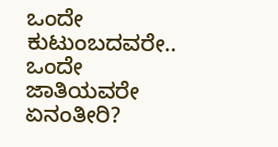ಒಂದೇ ಕುಟುಂಬದವರೇ.. ಒಂದೇ ಜಾತಿಯವರೇ ಏನಂತೀರಿ?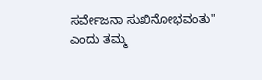ಸರ್ವೇಜನಾ ಸುಖಿನೋಭವಂತು" ಎಂದು ತಮ್ಮ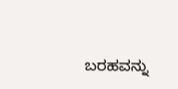ಬರಹವನ್ನು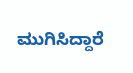ಮುಗಿಸಿದ್ದಾರೆ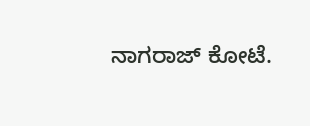ನಾಗರಾಜ್ ಕೋಟೆ.